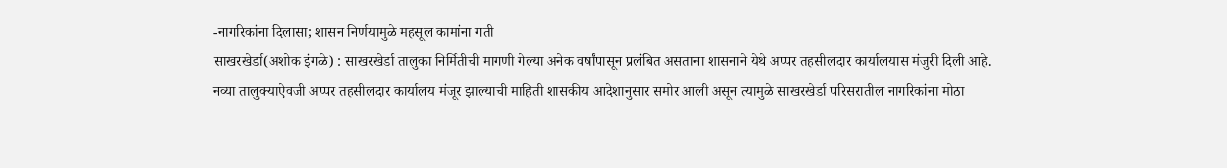-नागरिकांना दिलासा; शासन निर्णयामुळे महसूल कामांना गती
साखरखेर्डा(अशोक इंगळे) : साखरखेर्डा तालुका निर्मितीची मागणी गेल्या अनेक वर्षांपासून प्रलंबित असताना शासनाने येथे अप्पर तहसीलदार कार्यालयास मंजुरी दिली आहे. नव्या तालुक्याऐवजी अप्पर तहसीलदार कार्यालय मंजूर झाल्याची माहिती शासकीय आदेशानुसार समोर आली असून त्यामुळे साखरखेर्डा परिसरातील नागरिकांना मोठा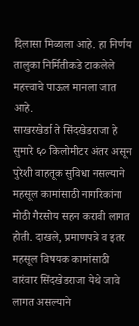दिलासा मिळाला आहे. हा निर्णय तालुका निर्मितीकडे टाकलेले महत्त्वाचे पाऊल मानला जात आहे.
साखरखेर्डा ते सिंदखेडराजा हे सुमारे ६० किलोमीटर अंतर असून पुरेशी वाहतूक सुविधा नसल्याने महसूल कामांसाठी नागरिकांना मोठी गैरसोय सहन करावी लागत होती. दाखले, प्रमाणपत्रे व इतर महसूल विषयक कामांसाठी वारंवार सिंदखेडराजा येथे जावे लागत असल्याने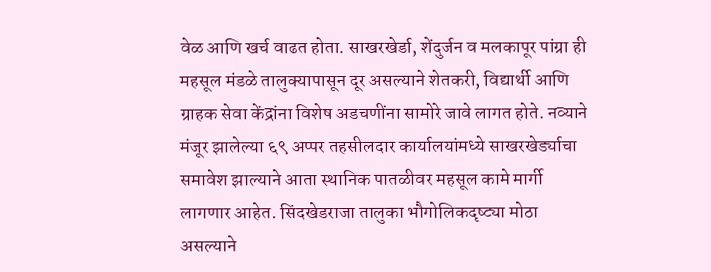वेळ आणि खर्च वाढत होता. साखरखेर्डा, शेंदुर्जन व मलकापूर पांग्रा ही महसूल मंडळे तालुक्यापासून दूर असल्याने शेतकरी, विद्यार्थी आणि ग्राहक सेवा केंद्रांना विशेष अडचणींना सामोरे जावे लागत होते. नव्याने मंजूर झालेल्या ६९ अप्पर तहसीलदार कार्यालयांमध्ये साखरखेर्ड्याचा समावेश झाल्याने आता स्थानिक पातळीवर महसूल कामे मार्गी लागणार आहेत. सिंदखेडराजा तालुका भौगोलिकदृष्ट्या मोठा असल्याने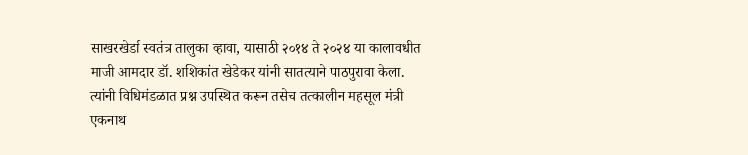साखरखेर्डा स्वतंत्र तालुका व्हावा, यासाठी २०१४ ते २०२४ या कालावधीत माजी आमदार डॉ. शशिकांत खेडेकर यांनी सातत्याने पाठपुरावा केला. त्यांनी विधिमंडळात प्रश्न उपस्थित करून तसेच तत्कालीन महसूल मंत्री एकनाथ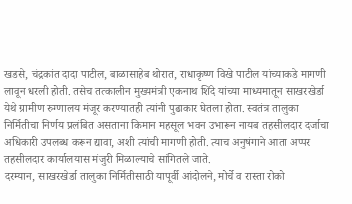खडसे, चंद्रकांत दादा पाटील, बाळासाहेब थोरात, राधाकृष्ण विखे पाटील यांच्याकडे मागणी लावून धरली होती. तसेच तत्कालीन मुख्यमंत्री एकनाथ शिंदे यांच्या माध्यमातून साखरखेर्डा येथे ग्रामीण रुग्णालय मंजूर करण्यातही त्यांनी पुढाकार घेतला होता. स्वतंत्र तालुका निर्मितीचा निर्णय प्रलंबित असताना किमान महसूल भवन उभारून नायब तहसीलदार दर्जाचा अधिकारी उपलब्ध करून द्यावा, अशी त्यांची मागणी होती. त्याच अनुषंगाने आता अप्पर तहसीलदार कार्यालयास मंजुरी मिळाल्याचे सांगितले जाते.
दरम्यान, साखरखेर्डा तालुका निर्मितीसाठी यापूर्वी आंदोलने, मोर्चे व रास्ता रोको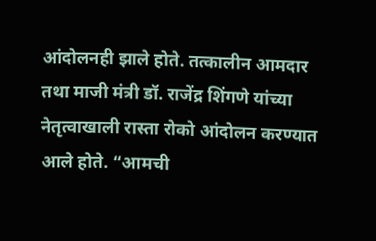आंदोलनही झाले होते. तत्कालीन आमदार तथा माजी मंत्री डॉ. राजेंद्र शिंगणे यांच्या नेतृत्वाखाली रास्ता रोको आंदोलन करण्यात आले होते. “आमची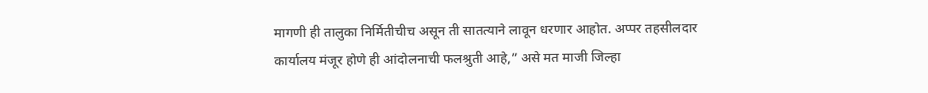मागणी ही तालुका निर्मितीचीच असून ती सातत्याने लावून धरणार आहोत. अप्पर तहसीलदार कार्यालय मंजूर होणे ही आंदोलनाची फलश्रुती आहे,” असे मत माजी जिल्हा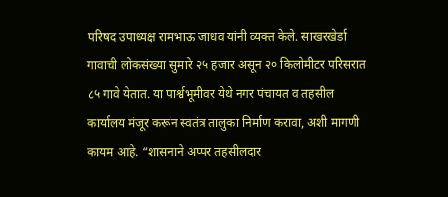परिषद उपाध्यक्ष रामभाऊ जाधव यांनी व्यक्त केले. साखरखेर्डा गावाची लोकसंख्या सुमारे २५ हजार असून २० किलोमीटर परिसरात ८५ गावे येतात. या पार्श्वभूमीवर येथे नगर पंचायत व तहसील कार्यालय मंजूर करून स्वतंत्र तालुका निर्माण करावा, अशी मागणी कायम आहे. “शासनाने अप्पर तहसीलदार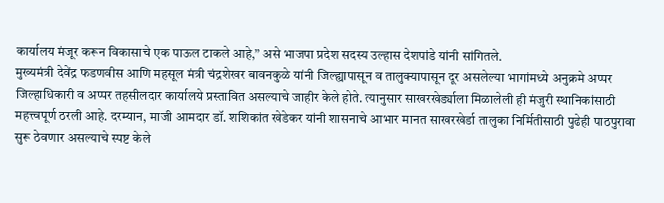कार्यालय मंजूर करून विकासाचे एक पाऊल टाकले आहे,” असे भाजपा प्रदेश सदस्य उल्हास देशपांडे यांनी सांगितले.
मुख्यमंत्री देवेंद्र फडणवीस आणि महसूल मंत्री चंद्रशेखर बावनकुळे यांनी जिल्ह्यापासून व तालुक्यापासून दूर असलेल्या भागांमध्ये अनुक्रमे अप्पर जिल्हाधिकारी व अप्पर तहसीलदार कार्यालये प्रस्तावित असल्याचे जाहीर केले होते. त्यानुसार साखरखेर्ड्याला मिळालेली ही मंजुरी स्थानिकांसाठी महत्त्वपूर्ण ठरली आहे. दरम्यान, माजी आमदार डॉ. शशिकांत खेडेकर यांनी शासनाचे आभार मानत साखरखेर्डा तालुका निर्मितीसाठी पुढेही पाठपुरावा सुरू ठेवणार असल्याचे स्पष्ट केले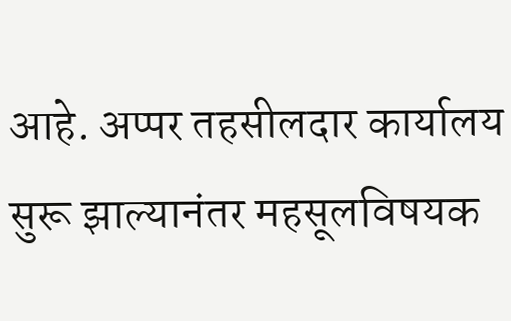आहे. अप्पर तहसीलदार कार्यालय सुरू झाल्यानंतर महसूलविषयक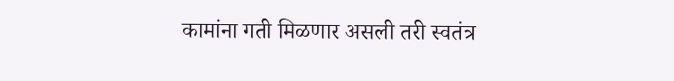कामांना गती मिळणार असली तरी स्वतंत्र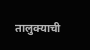तालुक्याची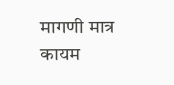मागणी मात्र कायम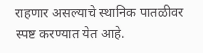राहणार असल्याचे स्थानिक पातळीवर स्पष्ट करण्यात येत आहे.